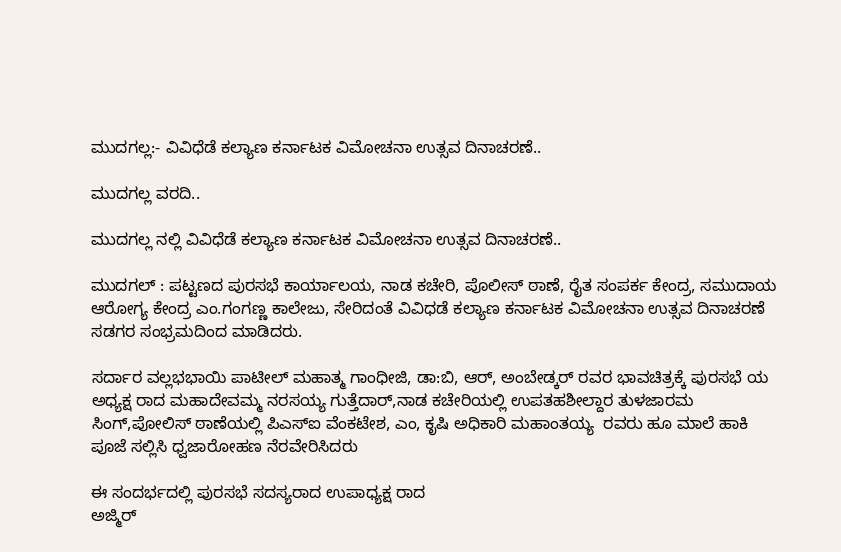ಮುದಗಲ್ಲ:- ವಿವಿಧೆಡೆ ಕಲ್ಯಾಣ ಕರ್ನಾಟಕ ವಿಮೋಚನಾ ಉತ್ಸವ ದಿನಾಚರಣೆ..

ಮುದಗಲ್ಲ ವರದಿ..

ಮುದಗಲ್ಲ ನಲ್ಲಿ ವಿವಿಧೆಡೆ ಕಲ್ಯಾಣ ಕರ್ನಾಟಕ ವಿಮೋಚನಾ ಉತ್ಸವ ದಿನಾಚರಣೆ..

ಮುದಗಲ್ : ಪಟ್ಟಣದ ಪುರಸಭೆ ಕಾರ್ಯಾಲಯ, ನಾಡ ಕಚೇರಿ, ಪೊಲೀಸ್ ಠಾಣೆ, ರೈತ ಸಂಪರ್ಕ ಕೇಂದ್ರ, ಸಮುದಾಯ ಆರೋಗ್ಯ ಕೇಂದ್ರ ಎಂ.ಗಂಗಣ್ಣ ಕಾಲೇಜು, ಸೇರಿದಂತೆ ವಿವಿಧಡೆ ಕಲ್ಯಾಣ ಕರ್ನಾಟಕ ವಿಮೋಚನಾ ಉತ್ಸವ ದಿನಾಚರಣೆ ಸಡಗರ ಸಂಭ್ರಮದಿಂದ ಮಾಡಿದರು.

ಸರ್ದಾರ ವಲ್ಲಭಭಾಯಿ ಪಾಟೀಲ್ ಮಹಾತ್ಮ ಗಾಂಧೀಜಿ, ಡಾ:ಬಿ, ಆರ್, ಅಂಬೇಡ್ಕರ್ ರವರ ಭಾವಚಿತ್ರಕ್ಕೆ ಪುರಸಭೆ ಯ ಅಧ್ಯಕ್ಷ ರಾದ ಮಹಾದೇವಮ್ಮ ನರಸಯ್ಯ ಗುತ್ತೆದಾರ್,ನಾಡ ಕಚೇರಿಯಲ್ಲಿ ಉಪತಹಶೀಲ್ದಾರ ತುಳಜಾರಮ ಸಿಂಗ್,ಪೋಲಿಸ್ ಠಾಣೆಯಲ್ಲಿ ಪಿಎಸ್ಐ ವೆಂಕಟೇಶ, ಎಂ, ಕೃಷಿ ಅಧಿಕಾರಿ ಮಹಾಂತಯ್ಯ  ರವರು ಹೂ ಮಾಲೆ ಹಾಕಿ ಪೂಜೆ ಸಲ್ಲಿಸಿ ಧ್ವಜಾರೋಹಣ ನೆರವೇರಿಸಿದರು

ಈ ಸಂದರ್ಭದಲ್ಲಿ ಪುರಸಭೆ ಸದಸ್ಯರಾದ ಉಪಾಧ್ಯಕ್ಷ ರಾದ
ಅಜ್ಮಿರ್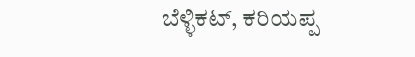ಬೆಳ್ಳಿಕಟ್, ಕರಿಯಪ್ಪ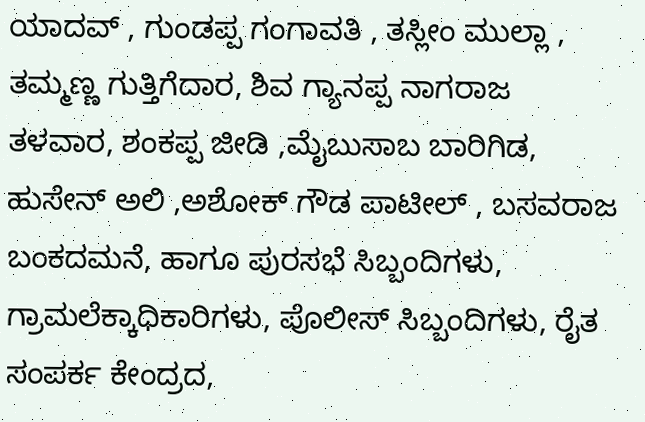ಯಾದವ್ , ಗುಂಡಪ್ಪ ಗಂಗಾವತಿ , ತಸ್ಲೀಂ ಮುಲ್ಲಾ , ತಮ್ಮಣ್ಣ ಗುತ್ತಿಗೆದಾರ, ಶಿವ ಗ್ಯಾನಪ್ಪ ನಾಗರಾಜ  ತಳವಾರ, ಶಂಕಪ್ಪ ಜೀಡಿ ,ಮೈಬುಸಾಬ ಬಾರಿಗಿಡ, ಹುಸೇನ್ ಅಲಿ ,ಅಶೋಕ್ ಗೌಡ ಪಾಟೀಲ್ , ಬಸವರಾಜ ಬಂಕದಮನೆ, ಹಾಗೂ ಪುರಸಭೆ ಸಿಬ್ಬಂದಿಗಳು, ಗ್ರಾಮಲೆಕ್ಕಾಧಿಕಾರಿಗಳು, ಪೊಲೀಸ್ ಸಿಬ್ಬಂದಿಗಳು, ರೈತ ಸಂಪರ್ಕ ಕೇಂದ್ರದ,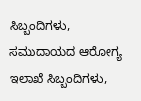ಸಿಬ್ಬಂದಿಗಳು, ಸಮುದಾಯದ ಆರೋಗ್ಯ ಇಲಾಖೆ ಸಿಬ್ಬಂದಿಗಳು,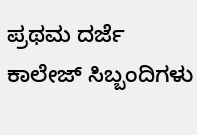ಪ್ರಥಮ ದರ್ಜೆ ಕಾಲೇಜ್ ಸಿಬ್ಬಂದಿಗಳು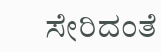ಸೇರಿದಂತೆ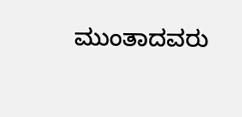ಮುಂತಾದವರು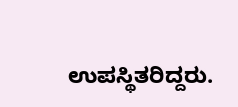ಉಪಸ್ಥಿತರಿದ್ದರು.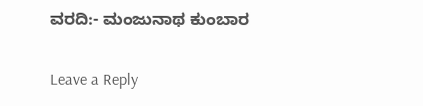ವರದಿ:- ಮಂಜುನಾಥ ಕುಂಬಾರ

Leave a Reply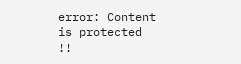error: Content is protected !!